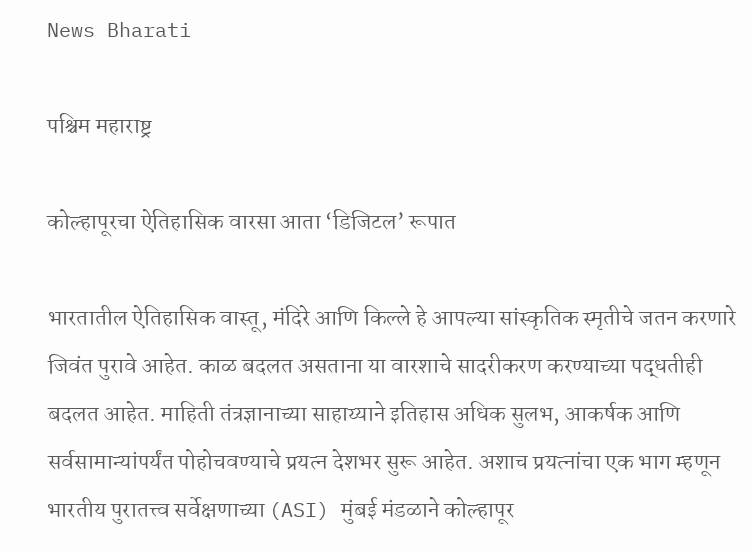News Bharati

पश्चिम महाराष्ट्र

कोल्हापूरचा ऐतिहासिक वारसा आता ‘डिजिटल’ रूपात

भारतातील ऐतिहासिक वास्तू, मंदिरे आणि किल्ले हे आपल्या सांस्कृतिक स्मृतीचे जतन करणारे जिवंत पुरावे आहेत. काळ बदलत असताना या वारशाचे सादरीकरण करण्याच्या पद्धतीही बदलत आहेत. माहिती तंत्रज्ञानाच्या साहाय्याने इतिहास अधिक सुलभ, आकर्षक आणि सर्वसामान्यांपर्यंत पोहोचवण्याचे प्रयत्न देशभर सुरू आहेत. अशाच प्रयत्नांचा एक भाग म्हणून भारतीय पुरातत्त्व सर्वेक्षणाच्या (ASI) मुंबई मंडळाने कोल्हापूर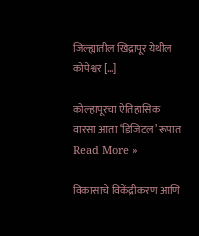जिल्ह्यातील खिद्रापूर येथील कोपेश्वर […]

कोल्हापूरचा ऐतिहासिक वारसा आता ‘डिजिटल’ रूपात Read More »

विकासाचे विकेंद्रीकरण आणि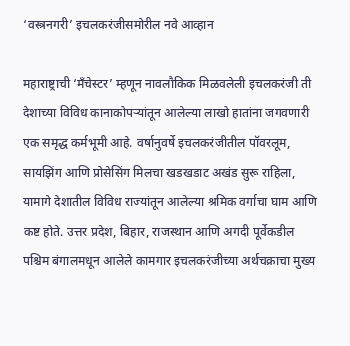‘वस्त्रनगरी’ इचलकरंजीसमोरील नवे आव्हान

महाराष्ट्राची ‘मँचेस्टर’ म्हणून नावलौकिक मिळवलेली इचलकरंजी ती देशाच्या विविध कानाकोपऱ्यांतून आलेल्या लाखो हातांना जगवणारी एक समृद्ध कर्मभूमी आहे. वर्षानुवर्षे इचलकरंजीतील पॉवरलूम, सायझिंग आणि प्रोसेसिंग मिलचा खडखडाट अखंड सुरू राहिला, यामागे देशातील विविध राज्यांतून आलेल्या श्रमिक वर्गाचा घाम आणि कष्ट होते. उत्तर प्रदेश, बिहार, राजस्थान आणि अगदी पूर्वेकडील पश्चिम बंगालमधून आलेले कामगार इचलकरंजीच्या अर्थचक्राचा मुख्य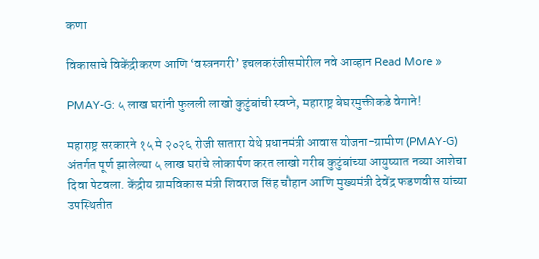कणा

विकासाचे विकेंद्रीकरण आणि ‘वस्त्रनगरी’ इचलकरंजीसमोरील नवे आव्हान Read More »

PMAY-G: ५ लाख घरांनी फुलली लाखो कुटुंबांची स्वप्ने, महाराष्ट्र बेघरमुक्तीकडे वेगाने!

महाराष्ट्र सरकारने १५ मे २०२६ रोजी सातारा येथे प्रधानमंत्री आवास योजना-ग्रामीण (PMAY-G) अंतर्गत पूर्ण झालेल्या ५ लाख घरांचे लोकार्पण करत लाखो गरीब कुटुंबांच्या आयुष्यात नव्या आशेचा दिवा पेटवला. केंद्रीय ग्रामविकास मंत्री शिवराज सिंह चौहान आणि मुख्यमंत्री देवेंद्र फडणवीस यांच्या उपस्थितीत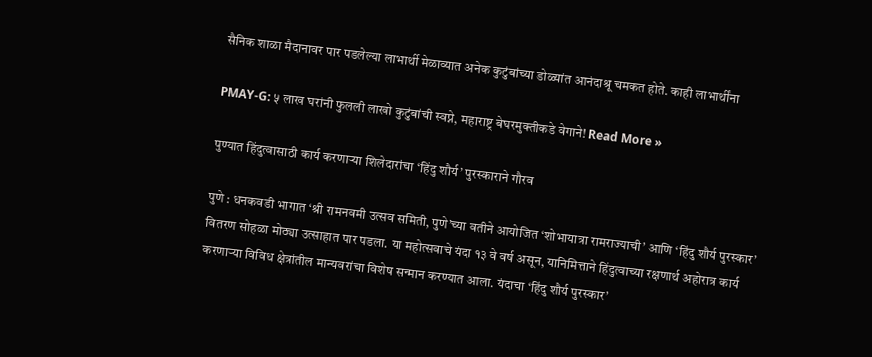सैनिक शाळा मैदानावर पार पडलेल्या लाभार्थी मेळाव्यात अनेक कुटुंबांच्या डोळ्यांत आनंदाश्रू चमकत होते. काही लाभार्थींना

PMAY-G: ५ लाख घरांनी फुलली लाखो कुटुंबांची स्वप्ने, महाराष्ट्र बेघरमुक्तीकडे वेगाने! Read More »

पुण्यात हिंदुत्वासाठी कार्य करणाऱ्या शिलेदारांचा ‘हिंदु शौर्य’ पुरस्काराने गौरव

पुणे : धनकवडी भागात ‘श्री रामनवमी उत्सव समिती, पुणे’च्या वतीने आयोजित ‘शोभायात्रा रामराज्याची’ आणि ‘हिंदु शौर्य पुरस्कार’ वितरण सोहळा मोठ्या उत्साहात पार पडला. या महोत्सवाचे यंदा १३ वे वर्ष असून, यानिमित्ताने हिंदुत्वाच्या रक्षणार्थ अहोरात्र कार्य करणाऱ्या विविध क्षेत्रांतील मान्यवरांचा विशेष सन्मान करण्यात आला. यंदाचा ‘हिंदु शौर्य पुरस्कार’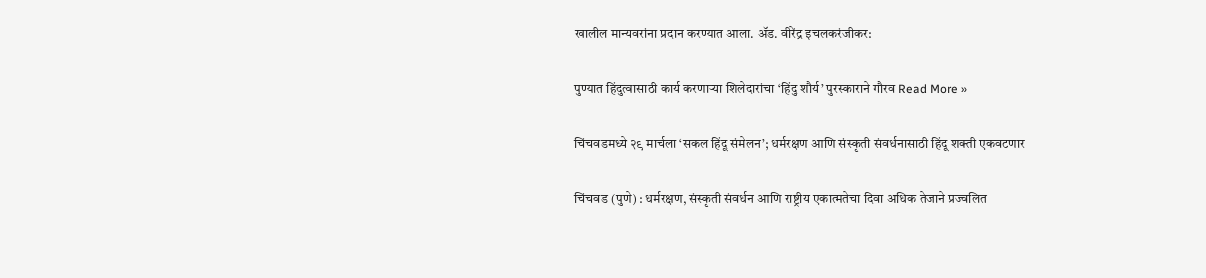खालील मान्यवरांना प्रदान करण्यात आला. ॲड. वीरेंद्र इचलकरंजीकर:

पुण्यात हिंदुत्वासाठी कार्य करणाऱ्या शिलेदारांचा ‘हिंदु शौर्य’ पुरस्काराने गौरव Read More »

चिंचवडमध्ये २९ मार्चला ‘सकल हिंदू संमेलन’; धर्मरक्षण आणि संस्कृती संवर्धनासाठी हिंदू शक्ती एकवटणार

चिंचवड (पुणे) : धर्मरक्षण, संस्कृती संवर्धन आणि राष्ट्रीय एकात्मतेचा दिवा अधिक तेजाने प्रज्वलित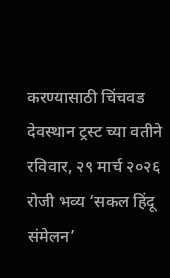करण्यासाठी चिंचवड देवस्थान ट्रस्ट च्या वतीने रविवार, २९ मार्च २०२६ रोजी भव्य ‘सकल हिंदू संमेलन’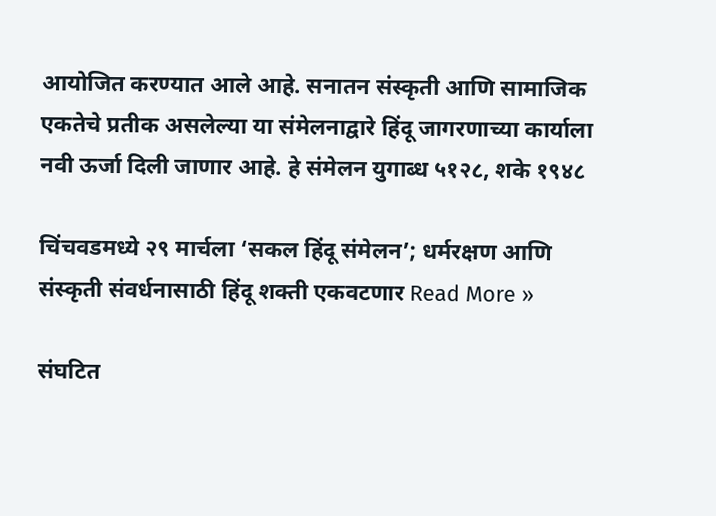आयोजित करण्यात आले आहे. सनातन संस्कृती आणि सामाजिक एकतेचे प्रतीक असलेल्या या संमेलनाद्वारे हिंदू जागरणाच्या कार्याला नवी ऊर्जा दिली जाणार आहे. हे संमेलन युगाब्ध ५१२८, शके १९४८

चिंचवडमध्ये २९ मार्चला ‘सकल हिंदू संमेलन’; धर्मरक्षण आणि संस्कृती संवर्धनासाठी हिंदू शक्ती एकवटणार Read More »

संघटित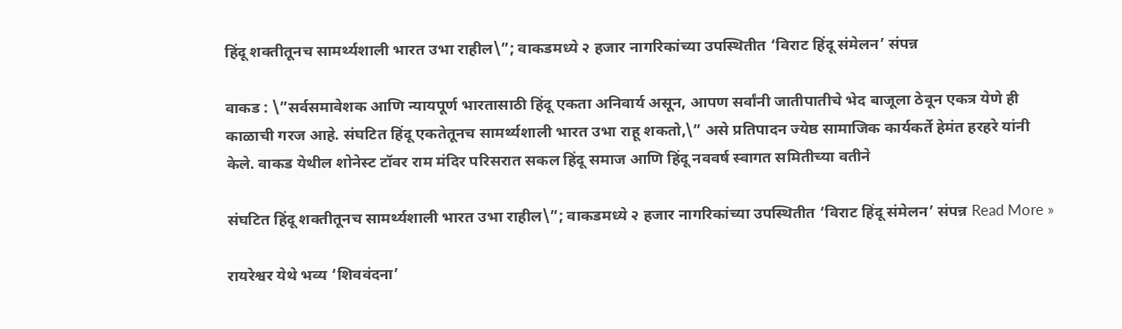हिंदू शक्तीतूनच सामर्थ्यशाली भारत उभा राहील\”; वाकडमध्ये २ हजार नागरिकांच्या उपस्थितीत ‘विराट हिंदू संमेलन’ संपन्न

वाकड : \”सर्वसमावेशक आणि न्यायपूर्ण भारतासाठी हिंदू एकता अनिवार्य असून, आपण सर्वांनी जातीपातीचे भेद बाजूला ठेवून एकत्र येणे ही काळाची गरज आहे. संघटित हिंदू एकतेतूनच सामर्थ्यशाली भारत उभा राहू शकतो,\” असे प्रतिपादन ज्येष्ठ सामाजिक कार्यकर्ते हेमंत हरहरे यांनी केले. वाकड येथील शोनेस्ट टॉवर राम मंदिर परिसरात सकल हिंदू समाज आणि हिंदू नववर्ष स्वागत समितीच्या वतीने

संघटित हिंदू शक्तीतूनच सामर्थ्यशाली भारत उभा राहील\”; वाकडमध्ये २ हजार नागरिकांच्या उपस्थितीत ‘विराट हिंदू संमेलन’ संपन्न Read More »

रायरेश्वर येथे भव्य ‘शिववंदना’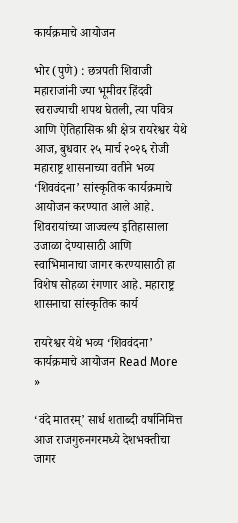कार्यक्रमाचे आयोजन

भोर (पुणे) : छत्रपती शिवाजी महाराजांनी ज्या भूमीवर हिंदवी स्वराज्याची शपथ घेतली, त्या पवित्र आणि ऐतिहासिक श्री क्षेत्र रायरेश्वर येथे आज, बुधवार २५ मार्च २०२६ रोजी महाराष्ट्र शासनाच्या वतीने भव्य ‘शिववंदना’ सांस्कृतिक कार्यक्रमाचे आयोजन करण्यात आले आहे. शिवरायांच्या जाज्वल्य इतिहासाला उजाळा देण्यासाठी आणि स्वाभिमानाचा जागर करण्यासाठी हा विशेष सोहळा रंगणार आहे. महाराष्ट्र शासनाचा सांस्कृतिक कार्य

रायरेश्वर येथे भव्य ‘शिववंदना’ कार्यक्रमाचे आयोजन Read More »

‘वंदे मातरम्’ सार्ध शताब्दी वर्षानिमित्त आज राजगुरुनगरमध्ये देशभक्तीचा जागर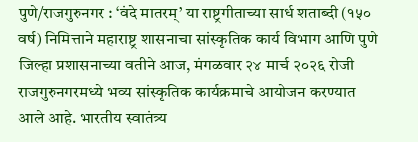पुणे/राजगुरुनगर : ‘वंदे मातरम्’ या राष्ट्रगीताच्या सार्ध शताब्दी (१५० वर्ष) निमित्ताने महाराष्ट्र शासनाचा सांस्कृतिक कार्य विभाग आणि पुणे जिल्हा प्रशासनाच्या वतीने आज, मंगळवार २४ मार्च २०२६ रोजी राजगुरुनगरमध्ये भव्य सांस्कृतिक कार्यक्रमाचे आयोजन करण्यात आले आहे. भारतीय स्वातंत्र्य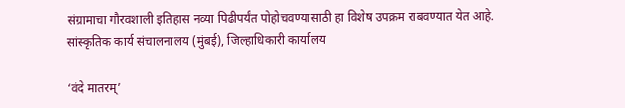संग्रामाचा गौरवशाली इतिहास नव्या पिढीपर्यंत पोहोचवण्यासाठी हा विशेष उपक्रम राबवण्यात येत आहे. सांस्कृतिक कार्य संचालनालय (मुंबई), जिल्हाधिकारी कार्यालय

‘वंदे मातरम्’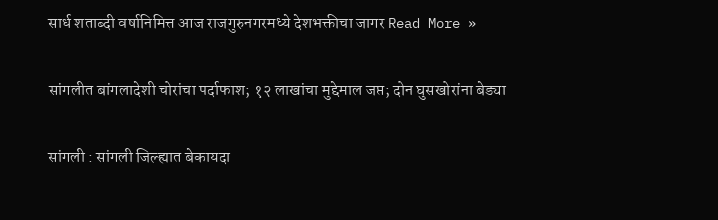सार्ध शताब्दी वर्षानिमित्त आज राजगुरुनगरमध्ये देशभक्तीचा जागर Read More »

सांगलीत बांगलादेशी चोरांचा पर्दाफाश; १२ लाखांचा मुद्देमाल जप्त; दोन घुसखोरांना बेड्या

सांगली : सांगली जिल्ह्यात बेकायदा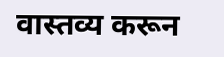वास्तव्य करून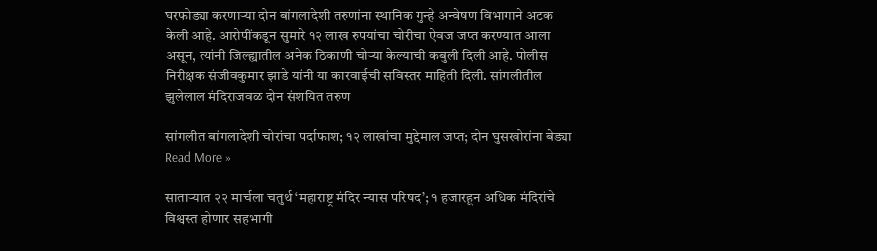घरफोड्या करणाऱ्या दोन बांगलादेशी तरुणांना स्थानिक गुन्हे अन्वेषण विभागाने अटक केली आहे. आरोपींकडून सुमारे १२ लाख रुपयांचा चोरीचा ऐवज जप्त करण्यात आला असून, त्यांनी जिल्ह्यातील अनेक ठिकाणी चोऱ्या केल्याची कबुली दिली आहे. पोलीस निरीक्षक संजीवकुमार झाडे यांनी या कारवाईची सविस्तर माहिती दिली. सांगलीतील झुलेलाल मंदिराजवळ दोन संशयित तरुण

सांगलीत बांगलादेशी चोरांचा पर्दाफाश; १२ लाखांचा मुद्देमाल जप्त; दोन घुसखोरांना बेड्या Read More »

साताऱ्यात २२ मार्चला चतुर्थ ‘महाराष्ट्र मंदिर न्यास परिषद’; १ हजारहून अधिक मंदिरांचे विश्वस्त होणार सहभागी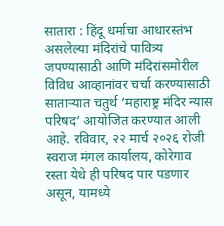सातारा : हिंदू धर्माचा आधारस्तंभ असलेल्या मंदिरांचे पावित्र्य जपण्यासाठी आणि मंदिरांसमोरील विविध आव्हानांवर चर्चा करण्यासाठी साताऱ्यात चतुर्थ ‘महाराष्ट्र मंदिर न्यास परिषद’ आयोजित करण्यात आली आहे. रविवार, २२ मार्च २०२६ रोजी स्वराज मंगल कार्यालय, कोरेगाव रस्ता येथे ही परिषद पार पडणार असून, यामध्ये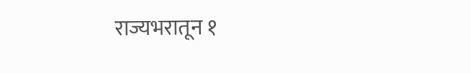राज्यभरातून १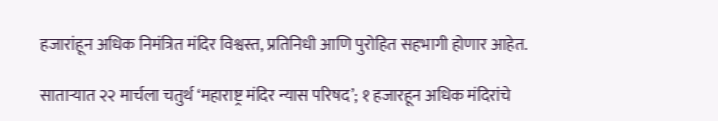हजारांहून अधिक निमंत्रित मंदिर विश्वस्त, प्रतिनिधी आणि पुरोहित सहभागी होणार आहेत.

साताऱ्यात २२ मार्चला चतुर्थ ‘महाराष्ट्र मंदिर न्यास परिषद’; १ हजारहून अधिक मंदिरांचे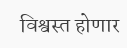विश्वस्त होणार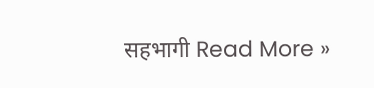सहभागी Read More »